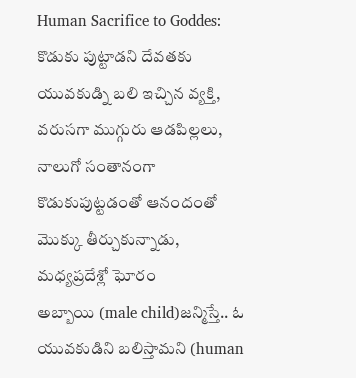Human Sacrifice to Goddes: కొడుకు పుట్టాడని దేవతకు యువకుడ్ని బలి ఇచ్చిన వ్యక్తి, వరుసగా ముగ్గురు ఆడపిల్లలు, నాలుగో సంతానంగా కొడుకుపుట్టడంతో ఆనందంతో మొక్కు తీర్చుకున్నాడు, మధ్యప్రదేశ్లో ఘోరం
అబ్బాయి (male child)జన్మిస్తే.. ఓ యువకుడిని బలిస్తామని (human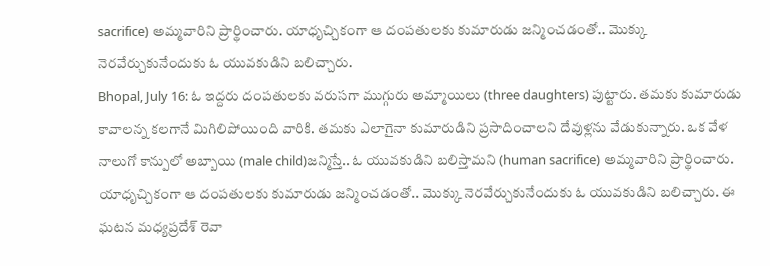sacrifice) అమ్మవారిని ప్రార్థించారు. యాధృచ్చికంగా ఆ దంపతులకు కుమారుడు జన్మించడంతో.. మొక్కు నెరవేర్చుకునేందుకు ఓ యువకుడిని బలిచ్చారు.
Bhopal, July 16: ఓ ఇద్దరు దంపతులకు వరుసగా ముగ్గురు అమ్మాయిలు (three daughters) పుట్టారు. తమకు కుమారుడు కావాలన్న కలగానే మిగిలిపోయింది వారికి. తమకు ఎలాగైనా కుమారుడిని ప్రసాదించాలని దేవుళ్లను వేడుకున్నారు. ఒక వేళ నాలుగో కాన్పులో అబ్బాయి (male child)జన్మిస్తే.. ఓ యువకుడిని బలిస్తామని (human sacrifice) అమ్మవారిని ప్రార్థించారు. యాధృచ్చికంగా ఆ దంపతులకు కుమారుడు జన్మించడంతో.. మొక్కు నెరవేర్చుకునేందుకు ఓ యువకుడిని బలిచ్చారు. ఈ ఘటన మధ్యప్రదేశ్ రెవా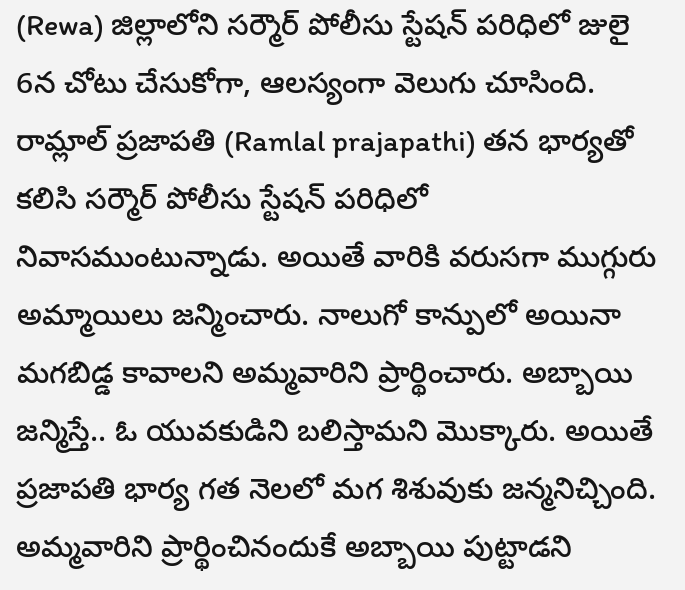(Rewa) జిల్లాలోని సర్మౌర్ పోలీసు స్టేషన్ పరిధిలో జులై 6న చోటు చేసుకోగా, ఆలస్యంగా వెలుగు చూసింది. రామ్లాల్ ప్రజాపతి (Ramlal prajapathi) తన భార్యతో కలిసి సర్మౌర్ పోలీసు స్టేషన్ పరిధిలో నివాసముంటున్నాడు. అయితే వారికి వరుసగా ముగ్గురు అమ్మాయిలు జన్మించారు. నాలుగో కాన్పులో అయినా మగబిడ్డ కావాలని అమ్మవారిని ప్రార్థించారు. అబ్బాయి జన్మిస్తే.. ఓ యువకుడిని బలిస్తామని మొక్కారు. అయితే ప్రజాపతి భార్య గత నెలలో మగ శిశువుకు జన్మనిచ్చింది. అమ్మవారిని ప్రార్థించినందుకే అబ్బాయి పుట్టాడని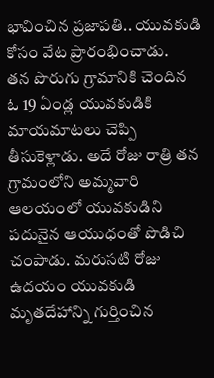భావించిన ప్రజాపతి.. యువకుడి కోసం వేట ప్రారంభించాడు.
తన పొరుగు గ్రామానికి చెందిన ఓ 19 ఏండ్ల యువకుడికి మాయమాటలు చెప్పి తీసుకెళ్లాడు. అదే రోజు రాత్రి తన గ్రామంలోని అమ్మవారి ఆలయంలో యువకుడిని పదునైన ఆయుధంతో పొడిచి చంపాడు. మరుసటి రోజు ఉదయం యువకుడి మృతదేహాన్ని గుర్తించిన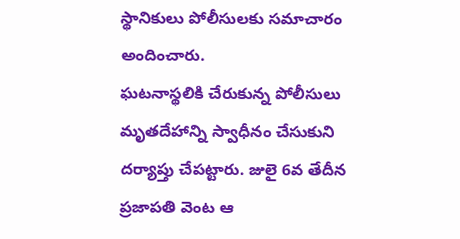స్థానికులు పోలీసులకు సమాచారం అందించారు.
ఘటనాస్థలికి చేరుకున్న పోలీసులు మృతదేహాన్ని స్వాధీనం చేసుకుని దర్యాప్తు చేపట్టారు. జులై 6వ తేదీన ప్రజాపతి వెంట ఆ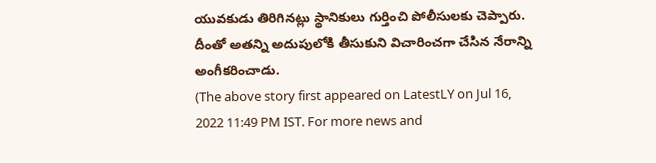యువకుడు తిరిగినట్లు స్థానికులు గుర్తించి పోలీసులకు చెప్పారు. దీంతో అతన్ని అదుపులోకి తీసుకుని విచారించగా చేసిన నేరాన్ని అంగీకరించాడు.
(The above story first appeared on LatestLY on Jul 16, 2022 11:49 PM IST. For more news and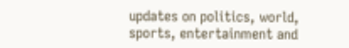updates on politics, world, sports, entertainment and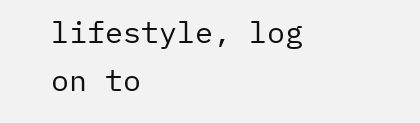lifestyle, log on to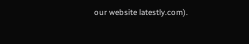our website latestly.com).